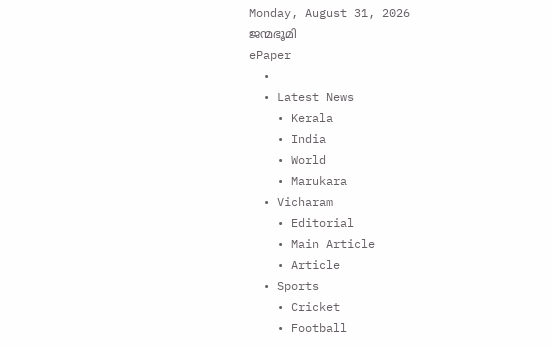Monday, August 31, 2026
ജന്മഭൂമി
ePaper
  •
  • Latest News
    • Kerala
    • India
    • World
    • Marukara
  • Vicharam
    • Editorial
    • Main Article
    • Article
  • Sports
    • Cricket
    • Football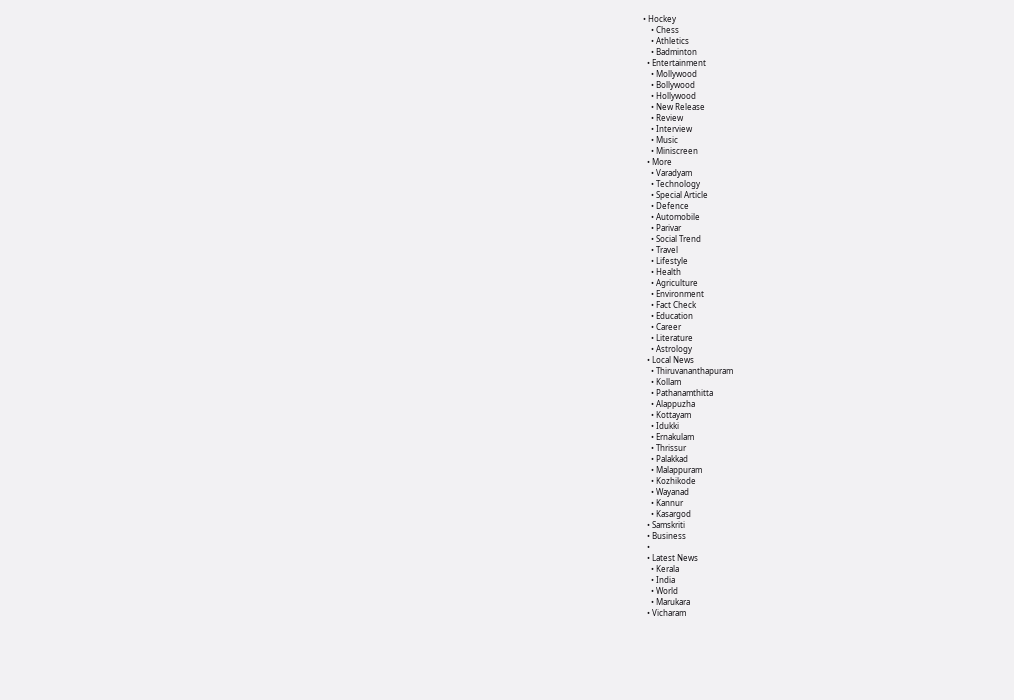• Hockey
    • Chess
    • Athletics
    • Badminton
  • Entertainment
    • Mollywood
    • Bollywood
    • Hollywood
    • New Release
    • Review
    • Interview
    • Music
    • Miniscreen
  • More
    • Varadyam
    • Technology
    • Special Article
    • Defence
    • Automobile
    • Parivar
    • Social Trend
    • Travel
    • Lifestyle
    • Health
    • Agriculture
    • Environment
    • Fact Check
    • Education
    • Career
    • Literature
    • Astrology
  • Local News
    • Thiruvananthapuram
    • Kollam
    • Pathanamthitta
    • Alappuzha
    • Kottayam
    • Idukki
    • Ernakulam
    • Thrissur
    • Palakkad
    • Malappuram
    • Kozhikode
    • Wayanad
    • Kannur
    • Kasargod
  • Samskriti
  • Business
  •
  • Latest News
    • Kerala
    • India
    • World
    • Marukara
  • Vicharam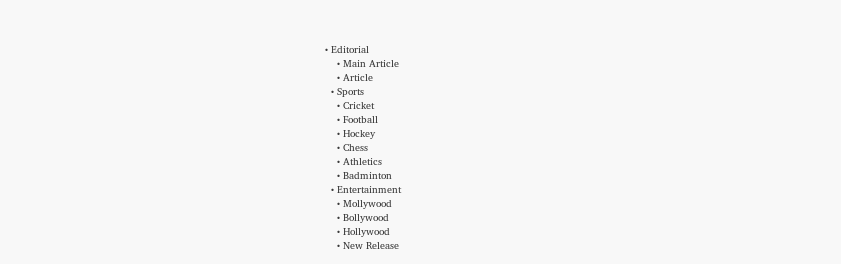• Editorial
    • Main Article
    • Article
  • Sports
    • Cricket
    • Football
    • Hockey
    • Chess
    • Athletics
    • Badminton
  • Entertainment
    • Mollywood
    • Bollywood
    • Hollywood
    • New Release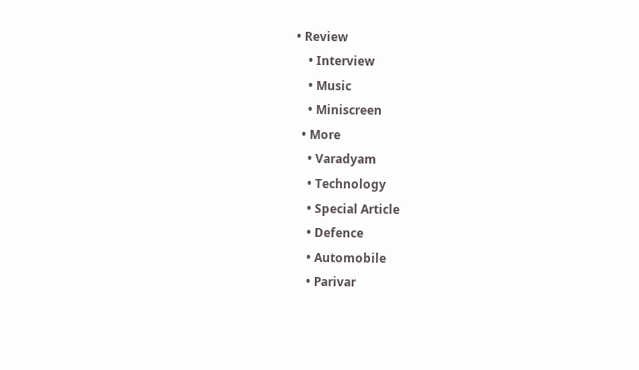• Review
    • Interview
    • Music
    • Miniscreen
  • More
    • Varadyam
    • Technology
    • Special Article
    • Defence
    • Automobile
    • Parivar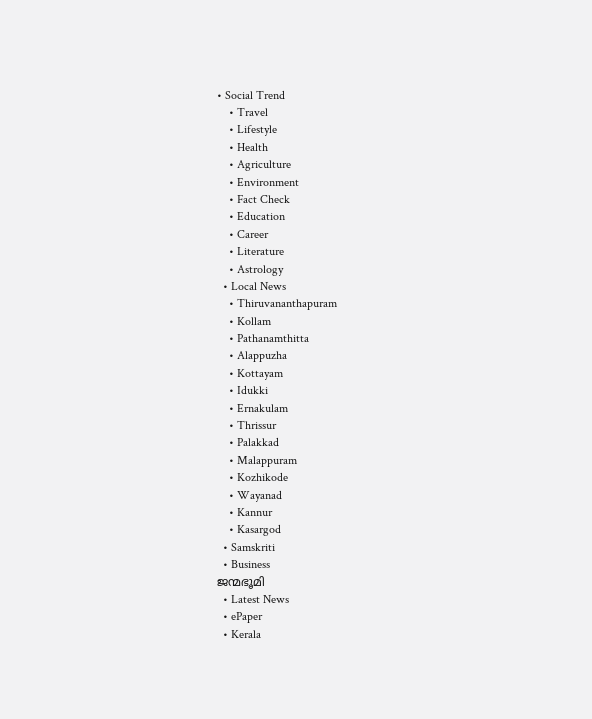• Social Trend
    • Travel
    • Lifestyle
    • Health
    • Agriculture
    • Environment
    • Fact Check
    • Education
    • Career
    • Literature
    • Astrology
  • Local News
    • Thiruvananthapuram
    • Kollam
    • Pathanamthitta
    • Alappuzha
    • Kottayam
    • Idukki
    • Ernakulam
    • Thrissur
    • Palakkad
    • Malappuram
    • Kozhikode
    • Wayanad
    • Kannur
    • Kasargod
  • Samskriti
  • Business
ജന്മഭൂമി
  • Latest News
  • ePaper
  • Kerala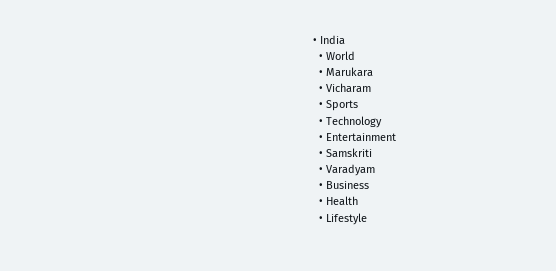• India
  • World
  • Marukara
  • Vicharam
  • Sports
  • Technology
  • Entertainment
  • Samskriti
  • Varadyam
  • Business
  • Health
  • Lifestyle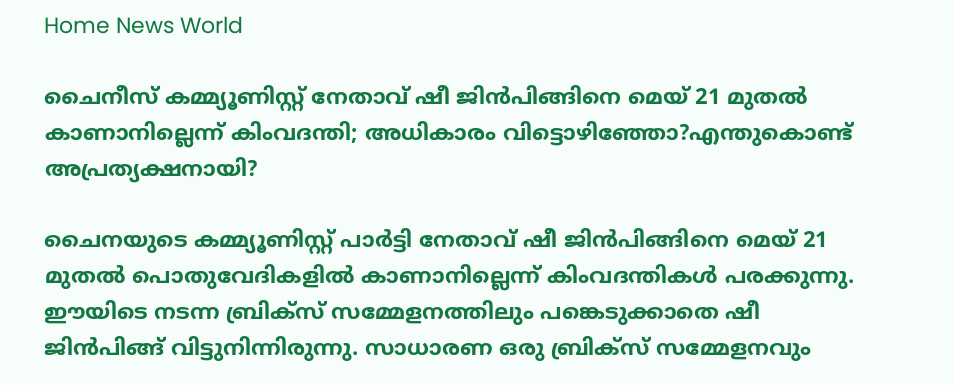Home News World

ചൈനീസ് കമ്മ്യൂണിസ്റ്റ് നേതാവ് ഷീ ജിന്‍പിങ്ങിനെ മെയ് 21 മുതല്‍ കാണാനില്ലെന്ന് കിംവദന്തി; അധികാരം വിട്ടൊഴിഞ്ഞോ?എന്തുകൊണ്ട് അപ്രത്യക്ഷനായി?

ചൈനയുടെ കമ്മ്യൂണിസ്റ്റ് പാര്‍ട്ടി നേതാവ് ഷീ ജിന്‍പിങ്ങിനെ മെയ് 21 മുതല്‍ പൊതുവേദികളില്‍ കാണാനില്ലെന്ന് കിംവദന്തികള്‍ പരക്കുന്നു. ഈയിടെ നടന്ന ബ്രിക്സ് സമ്മേളനത്തിലും പങ്കെടുക്കാതെ ഷീ ജിന്‍പിങ്ങ് വിട്ടുനിന്നിരുന്നു. സാധാരണ ഒരു ബ്രിക്സ് സമ്മേളനവും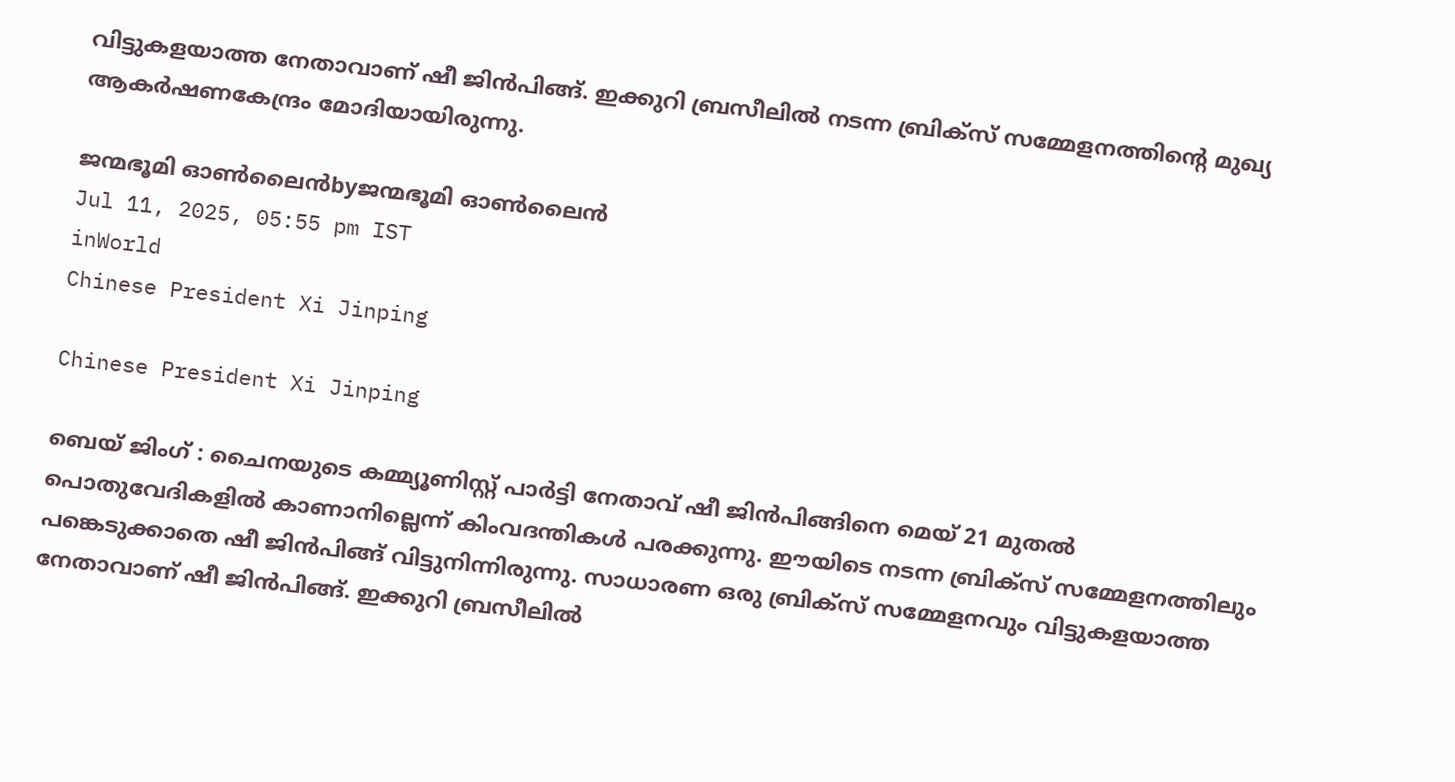വിട്ടുകളയാത്ത നേതാവാണ് ഷീ ജിന്‍പിങ്ങ്. ഇക്കുറി ബ്രസീലില്‍ നടന്ന ബ്രിക്സ് സമ്മേളനത്തിന്റെ മുഖ്യ ആകര്‍ഷണകേന്ദ്രം മോദിയായിരുന്നു.

ജന്മഭൂമി ഓണ്‍ലൈന്‍byജന്മഭൂമി ഓണ്‍ലൈന്‍
Jul 11, 2025, 05:55 pm IST
inWorld
Chinese President Xi Jinping

Chinese President Xi Jinping

ബെയ് ജിംഗ് : ചൈനയുടെ കമ്മ്യൂണിസ്റ്റ് പാര്‍ട്ടി നേതാവ് ഷീ ജിന്‍പിങ്ങിനെ മെയ് 21 മുതല്‍ പൊതുവേദികളില്‍ കാണാനില്ലെന്ന് കിംവദന്തികള്‍ പരക്കുന്നു. ഈയിടെ നടന്ന ബ്രിക്സ് സമ്മേളനത്തിലും പങ്കെടുക്കാതെ ഷീ ജിന്‍പിങ്ങ് വിട്ടുനിന്നിരുന്നു. സാധാരണ ഒരു ബ്രിക്സ് സമ്മേളനവും വിട്ടുകളയാത്ത നേതാവാണ് ഷീ ജിന്‍പിങ്ങ്. ഇക്കുറി ബ്രസീലില്‍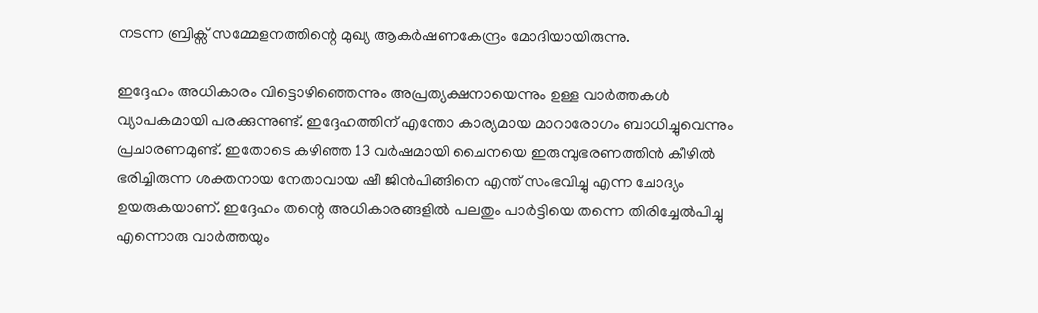നടന്ന ബ്രിക്സ് സമ്മേളനത്തിന്റെ മുഖ്യ ആകര്‍ഷണകേന്ദ്രം മോദിയായിരുന്നു.

ഇദ്ദേഹം അധികാരം വിട്ടൊഴിഞ്ഞെന്നും അപ്രത്യക്ഷനായെന്നും ഉള്ള വാര്‍ത്തകള്‍ വ്യാപകമായി പരക്കുന്നുണ്ട്. ഇദ്ദേഹത്തിന് എന്തോ കാര്യമായ മാറാരോഗം ബാധിച്ചുവെന്നും പ്രചാരണമുണ്ട്. ഇതോടെ കഴിഞ്ഞ 13 വര്‍ഷമായി ചൈനയെ ഇരുമ്പുഭരണത്തിന്‍ കീഴില്‍ ഭരിച്ചിരുന്ന ശക്തനായ നേതാവായ ഷീ ജിന്‍പിങ്ങിനെ എന്ത് സംഭവിച്ചു എന്ന ചോദ്യം ഉയരുകയാണ്. ഇദ്ദേഹം തന്റെ അധികാരങ്ങളില്‍ പലതും പാര്‍ട്ടിയെ തന്നെ തിരിച്ചേല്‍പിച്ചു എന്നൊരു വാര്‍ത്തയും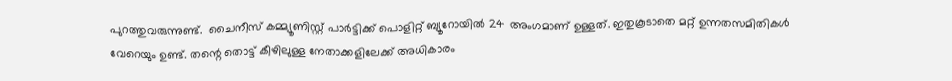പുറത്തുവരുന്നുണ്ട്.  ചൈനീസ് കമ്മ്യൂണിസ്റ്റ് പാര്‍ട്ടിക്ക് പൊളിറ്റ് ബ്യൂറോയില്‍ 24 അംഗമാണ് ഉള്ളത്. ഇതുകൂടാതെ മറ്റ് ഉന്നതസമിതികള്‍ വേറെയും ഉണ്ട്. തന്റെ തൊട്ട് കീഴിലുള്ള നേതാക്കളിലേക്ക് അധികാരം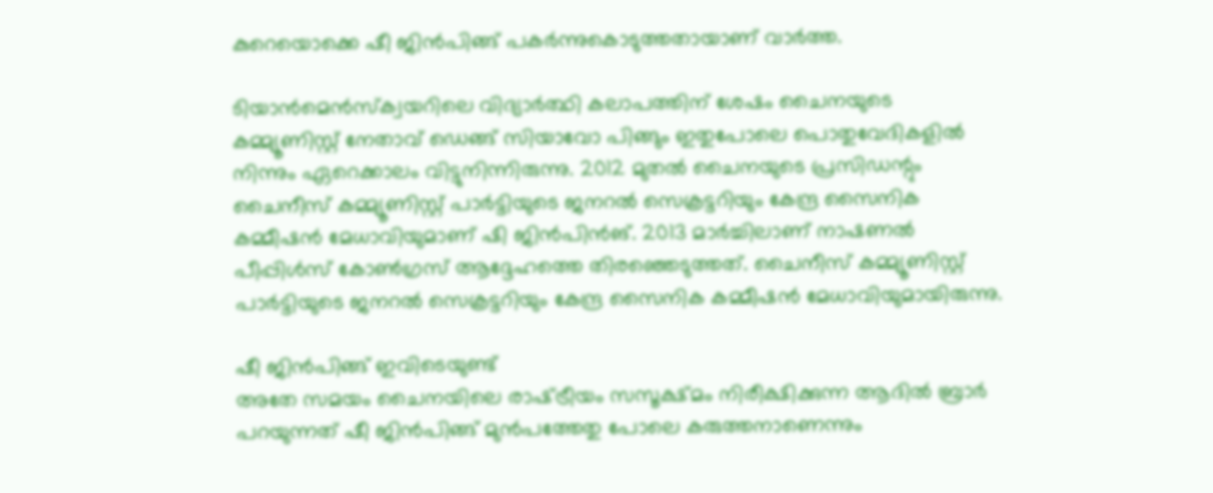കുറെയൊക്കെ ഷീ ജിന്‍പിങ്ങ് പകര്‍ന്നുകൊടുത്തതായാണ് വാര്‍ത്ത.

ടിയാന്‍മെന്‍സ്ക്വയറിലെ വിദ്യാര്‍ത്ഥി കലാപത്തിന് ശേഷം ചൈനയുടെ കമ്മ്യൂണിസ്റ്റ് നേതാവ് ഡെങ്ങ് സിയാവോ പിങ്ങും ഇതുപോലെ പൊതുവേദികളില്‍ നിന്നും ഏറെക്കാലം വിട്ടുനിന്നിരുന്നു. 2012 മുതൽ ചൈനയുടെ പ്രസിഡന്റും ചൈനീസ് കമ്മ്യൂണിസ്റ്റ് പാർട്ടിയുടെ ജനറൽ സെക്രട്ടറിയും കേന്ദ്ര സൈനിക കമ്മീഷൻ മേധാവിയുമാണ് ഷി ജിൻപിൻങ്. 2013 മാർച്ചിലാണ് നാഷണൽ പീപ്പിൾസ് കോൺഗ്രസ് ആദ്ദേഹത്തെ തിരഞ്ഞെടുത്തത്. ചൈനീസ് കമ്മ്യൂണിസ്റ്റ് പാർട്ടിയുടെ ജനറൽ സെക്രട്ടറിയും കേന്ദ്ര സൈനിക കമ്മീഷൻ മേധാവിയുമായിരുന്നു.

ഷീ ജിന്‍പിങ്ങ് ഇവിടെയുണ്ട്
അതേ സമയം ചൈനയിലെ രാഷ്‌ട്രീയം സസൂക്ഷ്മം നിരീക്ഷിക്കുന്ന ആദില്‍ ബ്രാര്‍ പറയുന്നത് ഷീ ജിന്‍പിങ്ങ് മുന്‍പത്തേതു പോലെ കരുത്തനാണെന്നും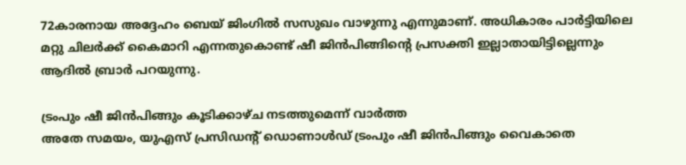72കാരനായ അദ്ദേഹം ബെയ് ജിംഗില്‍ സസുഖം വാഴുന്നു എന്നുമാണ്. അധികാരം പാര്‍ട്ടിയിലെ മറ്റു ചിലര്‍ക്ക് കൈമാറി എന്നതുകൊണ്ട് ഷീ ജിന്‍പിങ്ങിന്റെ പ്രസക്തി ഇല്ലാതായിട്ടില്ലെന്നും ആദില്‍ ബ്രാര്‍ പറയുന്നു.

ട്രംപും ഷീ ജിന്‍പിങ്ങും കൂടിക്കാഴ്ച നടത്തുമെന്ന് വാര്‍ത്ത
അതേ സമയം, യുഎസ് പ്രസിഡന്‍റ് ഡൊണാള്‍ഡ് ട്രംപും ഷീ ജിന്‍പിങ്ങും വൈകാതെ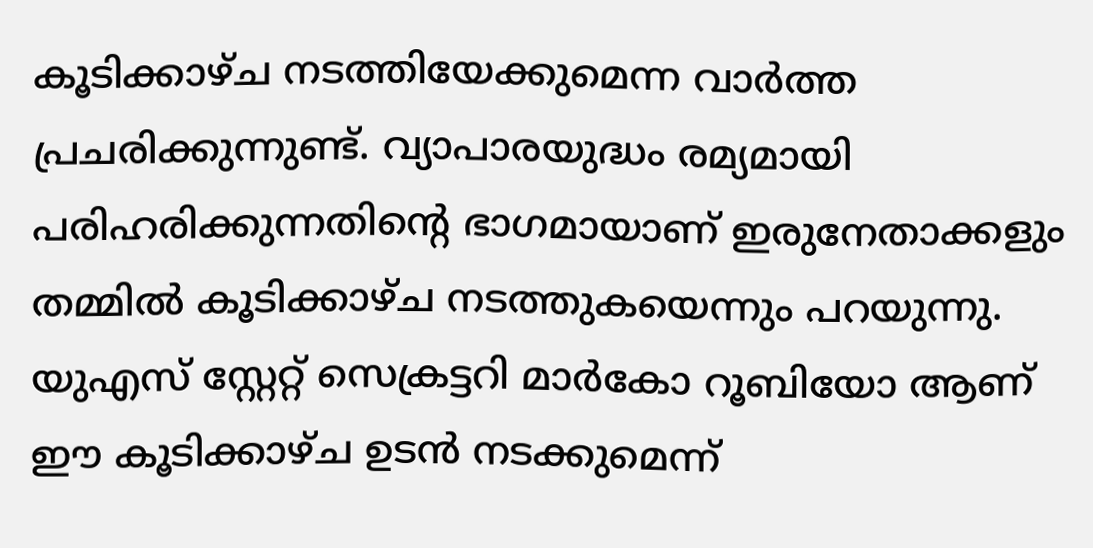കൂടിക്കാഴ്ച നടത്തിയേക്കുമെന്ന വാര്‍ത്ത പ്രചരിക്കുന്നുണ്ട്. വ്യാപാരയുദ്ധം രമ്യമായി പരിഹരിക്കുന്നതിന്റെ ഭാഗമായാണ് ഇരുനേതാക്കളും തമ്മില്‍ കൂടിക്കാഴ്ച നടത്തുകയെന്നും പറയുന്നു. യുഎസ് സ്റ്റേറ്റ് സെക്രട്ടറി മാര്‍കോ റൂബിയോ ആണ് ഈ കൂടിക്കാഴ്ച ഉടന്‍ നടക്കുമെന്ന്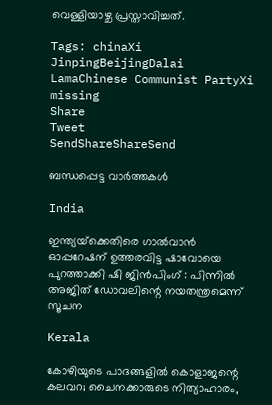വെള്ളിയാഴ്ച പ്രസ്താവിച്ചത്.

Tags: chinaXi JinpingBeijingDalai LamaChinese Communist PartyXi missing
Share
Tweet
SendShareShareSend

ബന്ധപ്പെട്ട വാര്‍ത്തകള്‍

India

ഇന്ത്യയ്‌ക്കെതിരെ ഗാൽവാൻ ഓപ്പറേഷന് ഉത്തരവിട്ട ഷാവോയെ പുറത്താക്കി ഷി ജിൻപിംഗ് : പിന്നിൽ അജിത് ഡോവലിന്റെ നയതന്ത്രമെന്ന് സൂചന

Kerala

കോഴിയുടെ പാദങ്ങളില്‍ കൊളാജന്റെ കലവറ; ചൈനക്കാരുടെ നിത്യാഹാരം,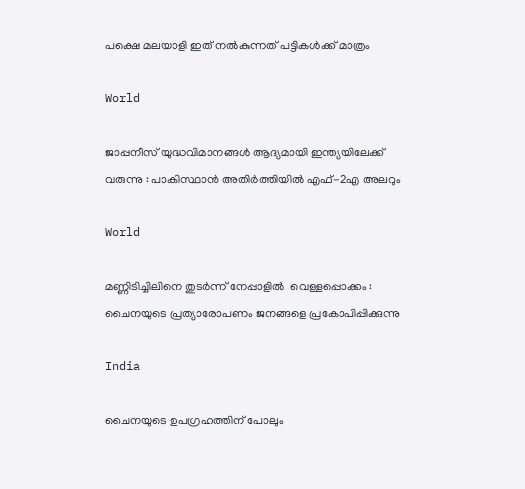പക്ഷെ മലയാളി ഇത് നല്‍കുന്നത് പട്ടികള്‍ക്ക് മാത്രം

World

ജാപ്പനീസ് യുദ്ധവിമാനങ്ങൾ ആദ്യമായി ഇന്ത്യയിലേക്ക് വരുന്നു : പാകിസ്ഥാൻ അതിർത്തിയിൽ എഫ്-2എ അലറും

World

മണ്ണിടിച്ചിലിനെ തുടർന്ന് നേപ്പാളിൽ  വെള്ളപ്പൊക്കം : ചൈനയുടെ പ്രത്യാരോപണം ജനങ്ങളെ പ്രകോപിപ്പിക്കുന്നു

India

ചൈനയുടെ ഉപഗ്രഹത്തിന് പോലും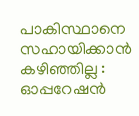പാകിസ്ഥാനെ സഹായിക്കാൻ കഴിഞ്ഞില്ല : ഓപ്പറേഷൻ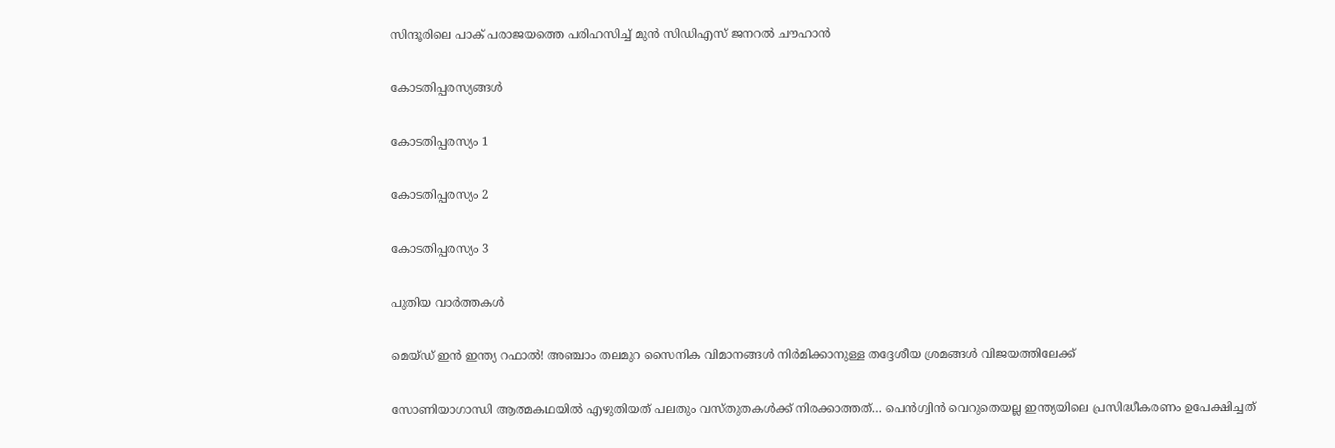സിന്ദൂരിലെ പാക് പരാജയത്തെ പരിഹസിച്ച് മുൻ സിഡിഎസ് ജനറൽ ചൗഹാൻ

കോടതിപ്പരസ്യങ്ങള്‍

കോടതിപ്പരസ്യം 1

കോടതിപ്പരസ്യം 2

കോടതിപ്പരസ്യം 3

പുതിയ വാര്‍ത്തകള്‍

മെയ്ഡ് ഇന്‍ ഇന്ത്യ റഫാല്‍! അഞ്ചാം തലമുറ സൈനിക വിമാനങ്ങള്‍ നിര്‍മിക്കാനുള്ള തദ്ദേശീയ ശ്രമങ്ങള്‍ വിജയത്തിലേക്ക്

സോണിയാഗാന്ധി ആത്മകഥയില്‍ എഴുതിയത് പലതും വസ്തുതകള്‍ക്ക് നിരക്കാത്തത്… പെന്‍ഗ്വിന്‍ വെറുതെയല്ല ഇന്ത്യയിലെ പ്രസിദ്ധീകരണം ഉപേക്ഷിച്ചത്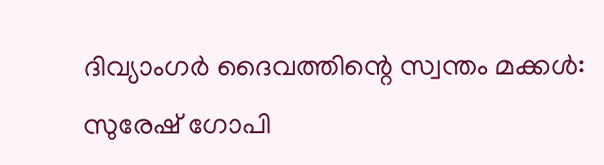ദിവ്യാംഗര്‍ ദൈവത്തിന്റെ സ്വന്തം മക്കള്‍: സുരേഷ് ഗോപി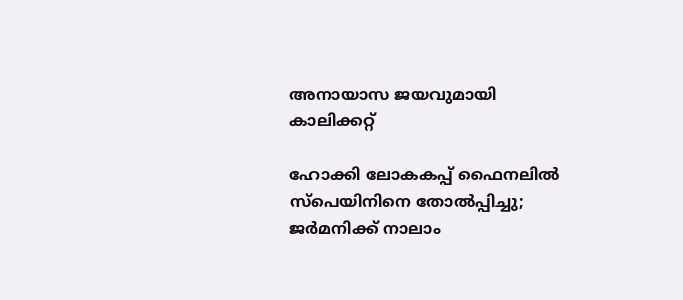അനായാസ ജയവുമായി കാലിക്കറ്റ്

ഹോക്കി ലോകകപ്പ് ഫൈനലില്‍ സ്‌പെയിനിനെ തോല്‍പ്പിച്ചു; ജര്‍മനിക്ക് നാലാം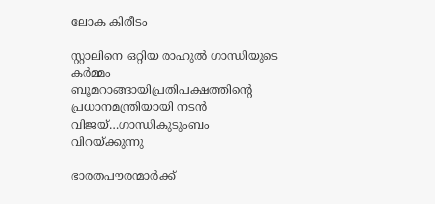ലോക കിരീടം

സ്റ്റാലിനെ ഒറ്റിയ രാഹുല്‍ ഗാന്ധിയുടെ കര്‍മ്മം ബൂമറാങ്ങായിപ്രതിപക്ഷത്തിന്റെ പ്രധാനമന്ത്രിയായി നടന്‍ വിജയ്…ഗാന്ധികുടുംബം വിറയ്‌ക്കുന്നു

ഭാരതപൗരന്മാര്‍ക്ക്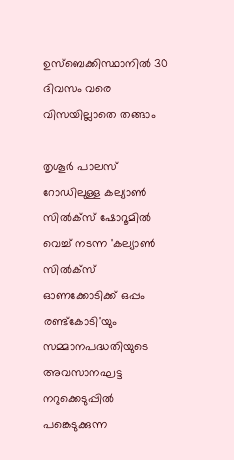ഉസ്ബെക്കിസ്ഥാനില്‍ 30 ദിവസം വരെ വിസയില്ലാതെ തങ്ങാം

തൃശൂര്‍ പാലസ് റോഡിലുള്ള കല്യാണ്‍ സില്‍ക്‌സ് ഷോറൂമില്‍ വെച്ച് നടന്ന 'കല്യാണ്‍ സില്‍ക്‌സ് ഓണക്കോടിക്ക് ഒപ്പം രണ്ട്‌കോടി'യും സമ്മാനപദ്ധതിയുടെ അവസാനഘട്ട നറുക്കെടുപ്പില്‍ പങ്കെടുക്കുന്ന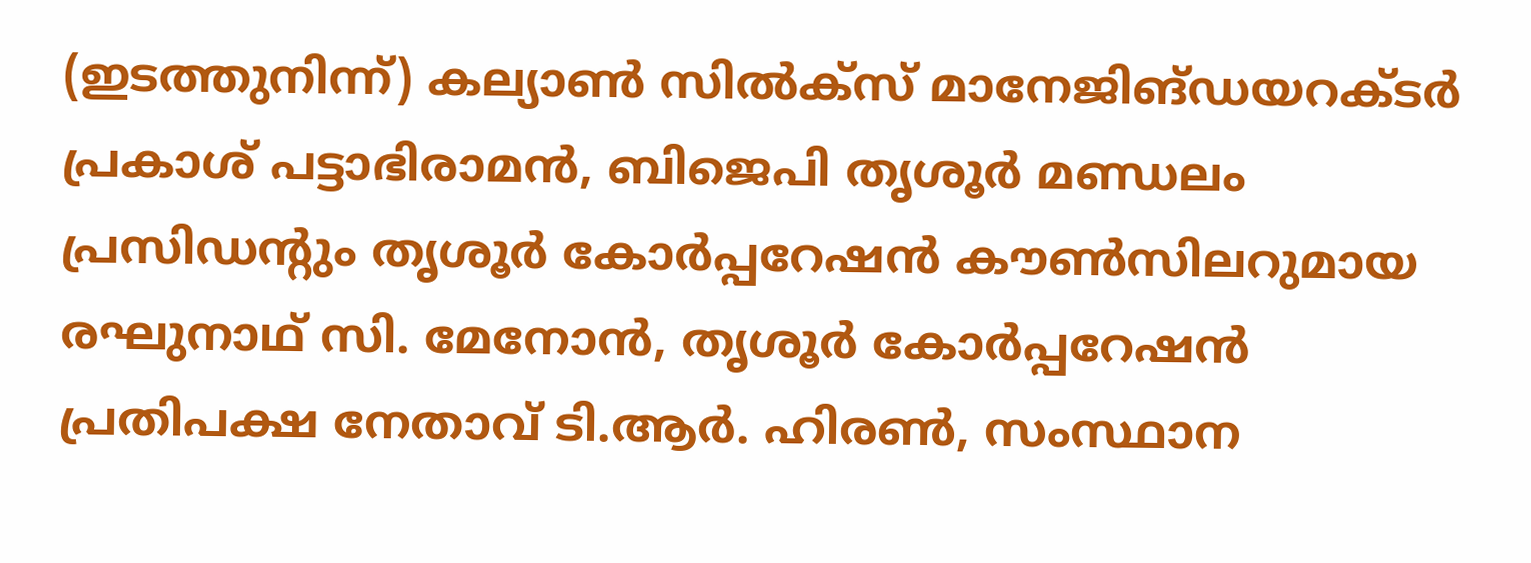(ഇടത്തുനിന്ന്) കല്യാണ്‍ സില്‍ക്‌സ് മാനേജിങ്ഡയറക്ടര്‍ പ്രകാശ് പട്ടാഭിരാമന്‍, ബിജെപി തൃശൂര്‍ മണ്ഡലം പ്രസിഡന്റും തൃശൂര്‍ കോര്‍പ്പറേഷന്‍ കൗണ്‍സിലറുമായ രഘുനാഥ് സി. മേനോന്‍, തൃശൂര്‍ കോര്‍പ്പറേഷന്‍ പ്രതിപക്ഷ നേതാവ് ടി.ആര്‍. ഹിരണ്‍, സംസ്ഥാന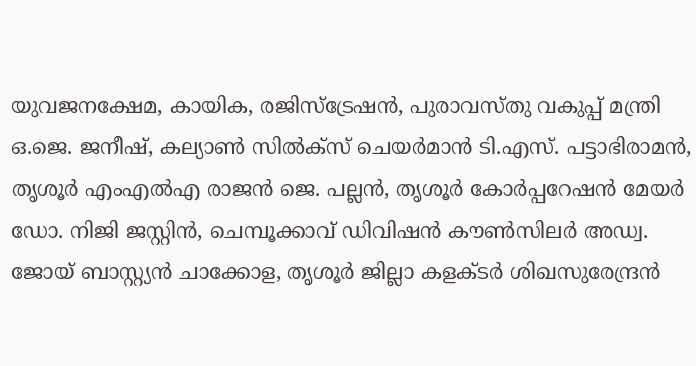യുവജനക്ഷേമ, കായിക, രജിസ്‌ട്രേഷന്‍, പുരാവസ്തു വകുപ്പ് മന്ത്രി ഒ.ജെ. ജനീഷ്, കല്യാണ്‍ സില്‍ക്‌സ് ചെയര്‍മാന്‍ ടി.എസ്. പട്ടാഭിരാമന്‍, തൃശൂര്‍ എംഎല്‍എ രാജന്‍ ജെ. പല്ലന്‍, തൃശൂര്‍ കോര്‍പ്പറേഷന്‍ മേയര്‍ ഡോ. നിജി ജസ്റ്റിന്‍, ചെമ്പൂക്കാവ് ഡിവിഷന്‍ കൗണ്‍സിലര്‍ അഡ്വ. ജോയ് ബാസ്റ്റ്യന്‍ ചാക്കോള, തൃശൂര്‍ ജില്ലാ കളക്ടര്‍ ശിഖസുരേന്ദ്രന്‍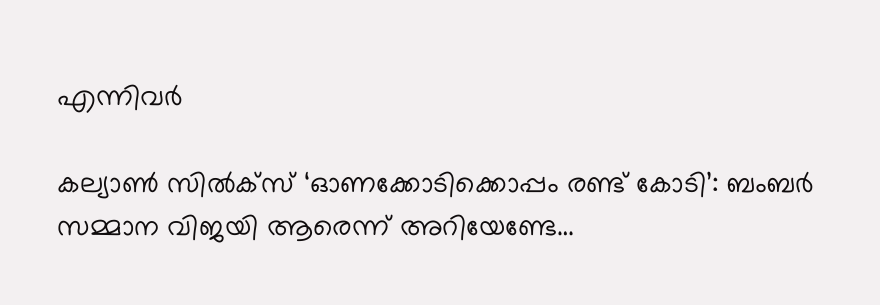എന്നിവര്‍

കല്യാണ്‍ സില്‍ക്‌സ് ‘ഓണക്കോടിക്കൊപ്പം രണ്ട് കോടി’: ബംബര്‍ സമ്മാന വിജയി ആരെന്ന് അറിയേണ്ടേ…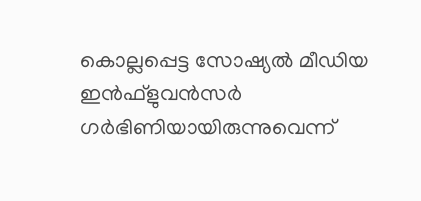കൊല്ലപ്പെട്ട സോഷ്യല്‍ മീഡിയ ഇന്‍ഫ്‌ളുവന്‍സര്‍ ഗര്‍ഭിണിയായിരുന്നുവെന്ന്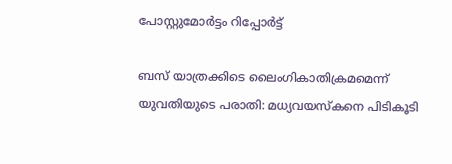പോസ്റ്റുമോര്‍ട്ടം റിപ്പോര്‍ട്ട്

ബസ് യാത്രക്കിടെ ലൈംഗികാതിക്രമമെന്ന് യുവതിയുടെ പരാതി: മധ്യവയസ്‌കനെ പിടികൂടി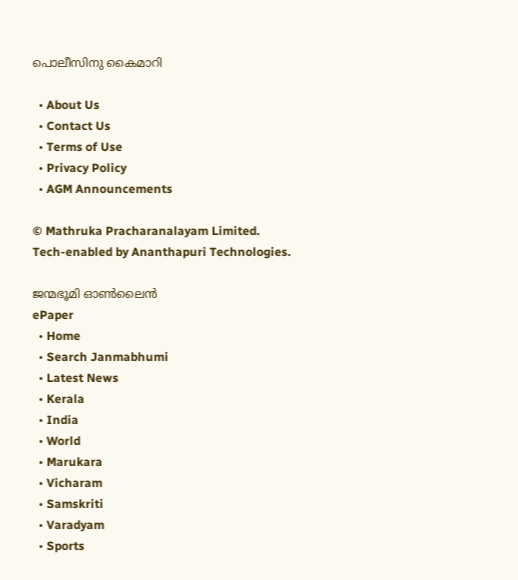പൊലീസിനു കൈമാറി

  • About Us
  • Contact Us
  • Terms of Use
  • Privacy Policy
  • AGM Announcements

© Mathruka Pracharanalayam Limited.
Tech-enabled by Ananthapuri Technologies.

ജന്മഭൂമി ഓണ്‍ലൈന്‍
ePaper
  • Home
  • Search Janmabhumi
  • Latest News
  • Kerala
  • India
  • World
  • Marukara
  • Vicharam
  • Samskriti
  • Varadyam
  • Sports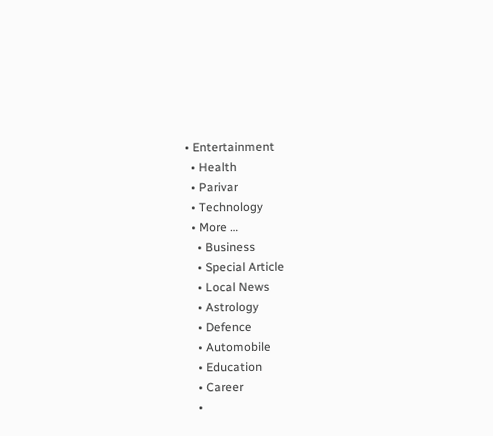• Entertainment
  • Health
  • Parivar
  • Technology
  • More …
    • Business
    • Special Article
    • Local News
    • Astrology
    • Defence
    • Automobile
    • Education
    • Career
    •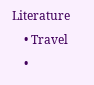Literature
    • Travel
    •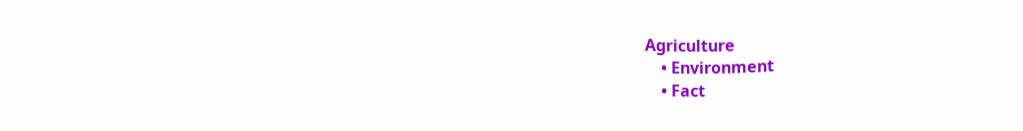Agriculture
    • Environment
    • Fact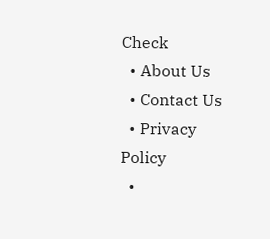Check
  • About Us
  • Contact Us
  • Privacy Policy
  •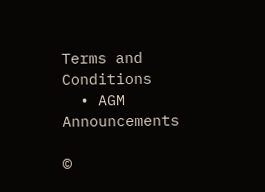Terms and Conditions
  • AGM Announcements

©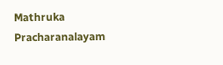Mathruka Pracharanalayam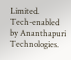Limited.
Tech-enabled by Ananthapuri Technologies.